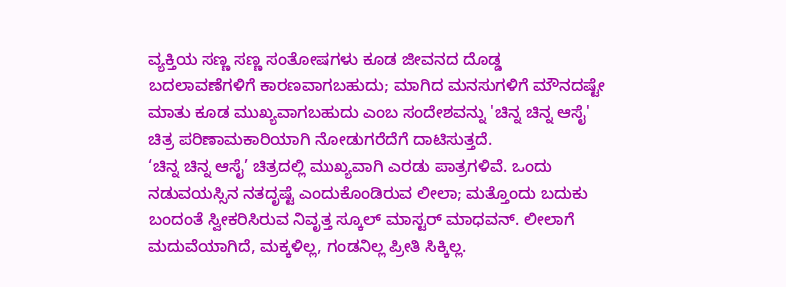ವ್ಯಕ್ತಿಯ ಸಣ್ಣ ಸಣ್ಣ ಸಂತೋಷಗಳು ಕೂಡ ಜೀವನದ ದೊಡ್ಡ ಬದಲಾವಣೆಗಳಿಗೆ ಕಾರಣವಾಗಬಹುದು; ಮಾಗಿದ ಮನಸುಗಳಿಗೆ ಮೌನದಷ್ಟೇ ಮಾತು ಕೂಡ ಮುಖ್ಯವಾಗಬಹುದು ಎಂಬ ಸಂದೇಶವನ್ನು 'ಚಿನ್ನ ಚಿನ್ನ ಆಸೈ' ಚಿತ್ರ ಪರಿಣಾಮಕಾರಿಯಾಗಿ ನೋಡುಗರೆದೆಗೆ ದಾಟಿಸುತ್ತದೆ.
‘ಚಿನ್ನ ಚಿನ್ನ ಆಸೈ’ ಚಿತ್ರದಲ್ಲಿ ಮುಖ್ಯವಾಗಿ ಎರಡು ಪಾತ್ರಗಳಿವೆ. ಒಂದು ನಡುವಯಸ್ಸಿನ ನತದೃಷ್ಟೆ ಎಂದುಕೊಂಡಿರುವ ಲೀಲಾ; ಮತ್ತೊಂದು ಬದುಕು ಬಂದಂತೆ ಸ್ವೀಕರಿಸಿರುವ ನಿವೃತ್ತ ಸ್ಕೂಲ್ ಮಾಸ್ಟರ್ ಮಾಧವನ್. ಲೀಲಾಗೆ ಮದುವೆಯಾಗಿದೆ, ಮಕ್ಕಳಿಲ್ಲ, ಗಂಡನಿಲ್ಲ ಪ್ರೀತಿ ಸಿಕ್ಕಿಲ್ಲ.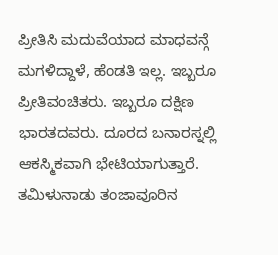ಪ್ರೀತಿಸಿ ಮದುವೆಯಾದ ಮಾಧವನ್ಗೆ ಮಗಳಿದ್ದಾಳೆ, ಹೆಂಡತಿ ಇಲ್ಲ. ಇಬ್ಬರೂ ಪ್ರೀತಿವಂಚಿತರು. ಇಬ್ಬರೂ ದಕ್ಷಿಣ ಭಾರತದವರು. ದೂರದ ಬನಾರಸ್ನಲ್ಲಿ ಆಕಸ್ಮಿಕವಾಗಿ ಭೇಟಿಯಾಗುತ್ತಾರೆ.
ತಮಿಳುನಾಡು ತಂಜಾವೂರಿನ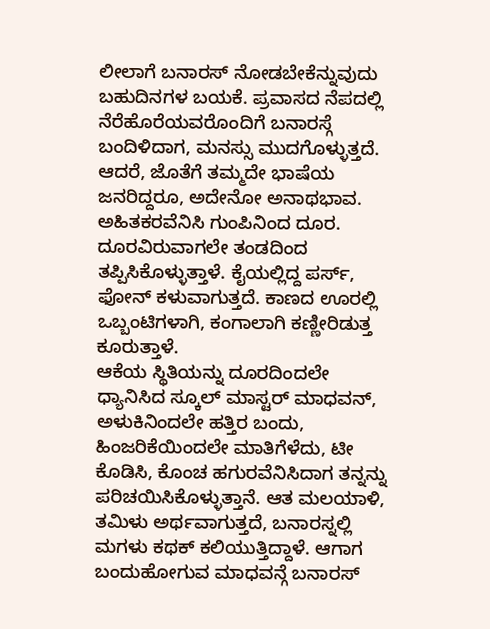ಲೀಲಾಗೆ ಬನಾರಸ್ ನೋಡಬೇಕೆನ್ನುವುದು ಬಹುದಿನಗಳ ಬಯಕೆ. ಪ್ರವಾಸದ ನೆಪದಲ್ಲಿ ನೆರೆಹೊರೆಯವರೊಂದಿಗೆ ಬನಾರಸ್ಗೆ ಬಂದಿಳಿದಾಗ, ಮನಸ್ಸು ಮುದಗೊಳ್ಳುತ್ತದೆ. ಆದರೆ, ಜೊತೆಗೆ ತಮ್ಮದೇ ಭಾಷೆಯ ಜನರಿದ್ದರೂ, ಅದೇನೋ ಅನಾಥಭಾವ. ಅಹಿತಕರವೆನಿಸಿ ಗುಂಪಿನಿಂದ ದೂರ. ದೂರವಿರುವಾಗಲೇ ತಂಡದಿಂದ ತಪ್ಪಿಸಿಕೊಳ್ಳುತ್ತಾಳೆ. ಕೈಯಲ್ಲಿದ್ದ ಪರ್ಸ್, ಫೋನ್ ಕಳುವಾಗುತ್ತದೆ. ಕಾಣದ ಊರಲ್ಲಿ ಒಬ್ಬಂಟಿಗಳಾಗಿ, ಕಂಗಾಲಾಗಿ ಕಣ್ಣೀರಿಡುತ್ತ ಕೂರುತ್ತಾಳೆ.
ಆಕೆಯ ಸ್ಥಿತಿಯನ್ನು ದೂರದಿಂದಲೇ ಧ್ಯಾನಿಸಿದ ಸ್ಕೂಲ್ ಮಾಸ್ಟರ್ ಮಾಧವನ್, ಅಳುಕಿನಿಂದಲೇ ಹತ್ತಿರ ಬಂದು, ಹಿಂಜರಿಕೆಯಿಂದಲೇ ಮಾತಿಗೆಳೆದು, ಟೀ ಕೊಡಿಸಿ, ಕೊಂಚ ಹಗುರವೆನಿಸಿದಾಗ ತನ್ನನ್ನು ಪರಿಚಯಿಸಿಕೊಳ್ಳುತ್ತಾನೆ. ಆತ ಮಲಯಾಳಿ, ತಮಿಳು ಅರ್ಥವಾಗುತ್ತದೆ, ಬನಾರಸ್ನಲ್ಲಿ ಮಗಳು ಕಥಕ್ ಕಲಿಯುತ್ತಿದ್ದಾಳೆ. ಆಗಾಗ ಬಂದುಹೋಗುವ ಮಾಧವನ್ಗೆ ಬನಾರಸ್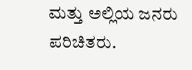ಮತ್ತು ಅಲ್ಲಿಯ ಜನರು ಪರಿಚಿತರು.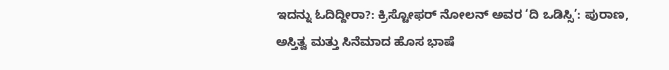ಇದನ್ನು ಓದಿದ್ದೀರಾ?: ಕ್ರಿಸ್ಟೋಫರ್ ನೋಲನ್ ಅವರ ‘ದಿ ಒಡಿಸ್ಸಿ’: ಪುರಾಣ, ಅಸ್ತಿತ್ವ ಮತ್ತು ಸಿನೆಮಾದ ಹೊಸ ಭಾಷೆ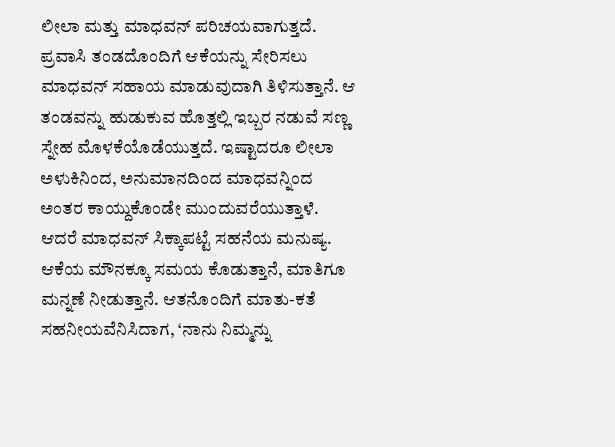ಲೀಲಾ ಮತ್ತು ಮಾಧವನ್ ಪರಿಚಯವಾಗುತ್ತದೆ. ಪ್ರವಾಸಿ ತಂಡದೊಂದಿಗೆ ಆಕೆಯನ್ನು ಸೇರಿಸಲು ಮಾಧವನ್ ಸಹಾಯ ಮಾಡುವುದಾಗಿ ತಿಳಿಸುತ್ತಾನೆ. ಆ ತಂಡವನ್ನು ಹುಡುಕುವ ಹೊತ್ತಲ್ಲಿ ಇಬ್ಬರ ನಡುವೆ ಸಣ್ಣ ಸ್ನೇಹ ಮೊಳಕೆಯೊಡೆಯುತ್ತದೆ. ಇಷ್ಟಾದರೂ ಲೀಲಾ ಅಳುಕಿನಿಂದ, ಅನುಮಾನದಿಂದ ಮಾಧವನ್ನಿಂದ ಅಂತರ ಕಾಯ್ದುಕೊಂಡೇ ಮುಂದುವರೆಯುತ್ತಾಳೆ. ಆದರೆ ಮಾಧವನ್ ಸಿಕ್ಕಾಪಟ್ಟೆ ಸಹನೆಯ ಮನುಷ್ಯ. ಆಕೆಯ ಮೌನಕ್ಕೂ ಸಮಯ ಕೊಡುತ್ತಾನೆ, ಮಾತಿಗೂ ಮನ್ನಣೆ ನೀಡುತ್ತಾನೆ. ಆತನೊಂದಿಗೆ ಮಾತು-ಕತೆ ಸಹನೀಯವೆನಿಸಿದಾಗ, ‘ನಾನು ನಿಮ್ಮನ್ನು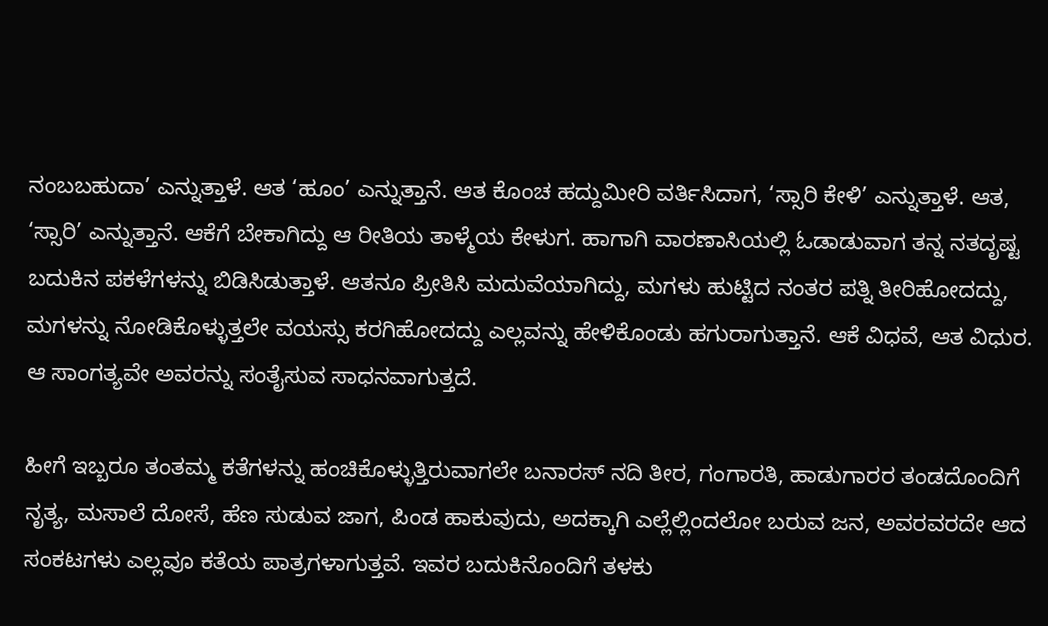ನಂಬಬಹುದಾ’ ಎನ್ನುತ್ತಾಳೆ. ಆತ ‘ಹೂಂ’ ಎನ್ನುತ್ತಾನೆ. ಆತ ಕೊಂಚ ಹದ್ದುಮೀರಿ ವರ್ತಿಸಿದಾಗ, ‘ಸ್ಸಾರಿ ಕೇಳಿ’ ಎನ್ನುತ್ತಾಳೆ. ಆತ, ‘ಸ್ಸಾರಿ’ ಎನ್ನುತ್ತಾನೆ. ಆಕೆಗೆ ಬೇಕಾಗಿದ್ದು ಆ ರೀತಿಯ ತಾಳ್ಮೆಯ ಕೇಳುಗ. ಹಾಗಾಗಿ ವಾರಣಾಸಿಯಲ್ಲಿ ಓಡಾಡುವಾಗ ತನ್ನ ನತದೃಷ್ಟ ಬದುಕಿನ ಪಕಳೆಗಳನ್ನು ಬಿಡಿಸಿಡುತ್ತಾಳೆ. ಆತನೂ ಪ್ರೀತಿಸಿ ಮದುವೆಯಾಗಿದ್ದು, ಮಗಳು ಹುಟ್ಟಿದ ನಂತರ ಪತ್ನಿ ತೀರಿಹೋದದ್ದು, ಮಗಳನ್ನು ನೋಡಿಕೊಳ್ಳುತ್ತಲೇ ವಯಸ್ಸು ಕರಗಿಹೋದದ್ದು ಎಲ್ಲವನ್ನು ಹೇಳಿಕೊಂಡು ಹಗುರಾಗುತ್ತಾನೆ. ಆಕೆ ವಿಧವೆ, ಆತ ವಿಧುರ. ಆ ಸಾಂಗತ್ಯವೇ ಅವರನ್ನು ಸಂತೈಸುವ ಸಾಧನವಾಗುತ್ತದೆ.

ಹೀಗೆ ಇಬ್ಬರೂ ತಂತಮ್ಮ ಕತೆಗಳನ್ನು ಹಂಚಿಕೊಳ್ಳುತ್ತಿರುವಾಗಲೇ ಬನಾರಸ್ ನದಿ ತೀರ, ಗಂಗಾರತಿ, ಹಾಡುಗಾರರ ತಂಡದೊಂದಿಗೆ ನೃತ್ಯ, ಮಸಾಲೆ ದೋಸೆ, ಹೆಣ ಸುಡುವ ಜಾಗ, ಪಿಂಡ ಹಾಕುವುದು, ಅದಕ್ಕಾಗಿ ಎಲ್ಲೆಲ್ಲಿಂದಲೋ ಬರುವ ಜನ, ಅವರವರದೇ ಆದ ಸಂಕಟಗಳು ಎಲ್ಲವೂ ಕತೆಯ ಪಾತ್ರಗಳಾಗುತ್ತವೆ. ಇವರ ಬದುಕಿನೊಂದಿಗೆ ತಳಕು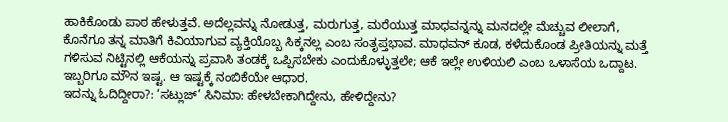ಹಾಕಿಕೊಂಡು ಪಾಠ ಹೇಳುತ್ತವೆ. ಅದೆಲ್ಲವನ್ನು ನೋಡುತ್ತ, ಮರುಗುತ್ತ, ಮರೆಯುತ್ತ ಮಾಧವನ್ನನ್ನು ಮನದಲ್ಲೇ ಮೆಚ್ಚುವ ಲೀಲಾಗೆ, ಕೊನೆಗೂ ತನ್ನ ಮಾತಿಗೆ ಕಿವಿಯಾಗುವ ವ್ಯಕ್ತಿಯೊಬ್ಬ ಸಿಕ್ಕನಲ್ಲ ಎಂಬ ಸಂತೃಪ್ತಭಾವ. ಮಾಧವನ್ ಕೂಡ, ಕಳೆದುಕೊಂಡ ಪ್ರೀತಿಯನ್ನು ಮತ್ತೆ ಗಳಿಸುವ ನಿಟ್ಟಿನಲ್ಲಿ ಆಕೆಯನ್ನು ಪ್ರವಾಸಿ ತಂಡಕ್ಕೆ ಒಪ್ಪಿಸಬೇಕು ಎಂದುಕೊಳ್ಳುತ್ತಲೇ; ಆಕೆ ಇಲ್ಲೇ ಉಳಿಯಲಿ ಎಂಬ ಒಳಾಸೆಯ ಒದ್ದಾಟ. ಇಬ್ಬರಿಗೂ ಮೌನ ಇಷ್ಟ. ಆ ಇಷ್ಟಕ್ಕೆ ನಂಬಿಕೆಯೇ ಆಧಾರ.
ಇದನ್ನು ಓದಿದ್ದೀರಾ?: ‘ಸಟ್ಲುಜ್’ ಸಿನಿಮಾ: ಹೇಳಬೇಕಾಗಿದ್ದೇನು, ಹೇಳಿದ್ದೇನು?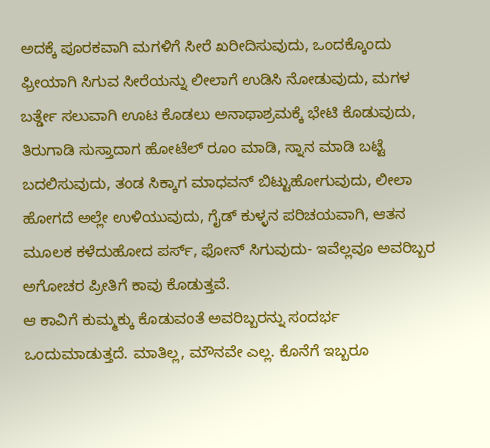ಅದಕ್ಕೆ ಪೂರಕವಾಗಿ ಮಗಳಿಗೆ ಸೀರೆ ಖರೀದಿಸುವುದು, ಒಂದಕ್ಕೊಂದು ಫ್ರೀಯಾಗಿ ಸಿಗುವ ಸೀರೆಯನ್ನು ಲೀಲಾಗೆ ಉಡಿಸಿ ನೋಡುವುದು, ಮಗಳ ಬರ್ತ್ಡೇ ಸಲುವಾಗಿ ಊಟ ಕೊಡಲು ಅನಾಥಾಶ್ರಮಕ್ಕೆ ಭೇಟಿ ಕೊಡುವುದು, ತಿರುಗಾಡಿ ಸುಸ್ತಾದಾಗ ಹೋಟೆಲ್ ರೂಂ ಮಾಡಿ, ಸ್ನಾನ ಮಾಡಿ ಬಟ್ಟೆ ಬದಲಿಸುವುದು, ತಂಡ ಸಿಕ್ಕಾಗ ಮಾಧವನ್ ಬಿಟ್ಟುಹೋಗುವುದು, ಲೀಲಾ ಹೋಗದೆ ಅಲ್ಲೇ ಉಳಿಯುವುದು, ಗೈಡ್ ಕುಳ್ಳನ ಪರಿಚಯವಾಗಿ, ಆತನ ಮೂಲಕ ಕಳೆದುಹೋದ ಪರ್ಸ್, ಫೋನ್ ಸಿಗುವುದು- ಇವೆಲ್ಲವೂ ಅವರಿಬ್ಬರ ಅಗೋಚರ ಪ್ರೀತಿಗೆ ಕಾವು ಕೊಡುತ್ತವೆ.
ಆ ಕಾವಿಗೆ ಕುಮ್ಮಕ್ಕು ಕೊಡುವಂತೆ ಅವರಿಬ್ಬರನ್ನು ಸಂದರ್ಭ ಒಂದುಮಾಡುತ್ತದೆ. ಮಾತಿಲ್ಲ, ಮೌನವೇ ಎಲ್ಲ. ಕೊನೆಗೆ ಇಬ್ಬರೂ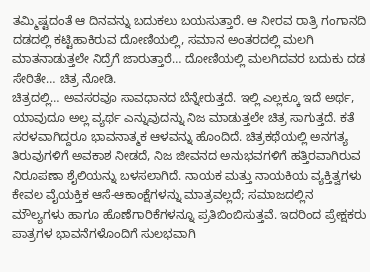ತಮ್ಮಿಷ್ಟದಂತೆ ಆ ದಿನವನ್ನು ಬದುಕಲು ಬಯಸುತ್ತಾರೆ. ಆ ನೀರವ ರಾತ್ರಿ ಗಂಗಾನದಿ ದಡದಲ್ಲಿ ಕಟ್ಟಿಹಾಕಿರುವ ದೋಣಿಯಲ್ಲಿ, ಸಮಾನ ಅಂತರದಲ್ಲಿ ಮಲಗಿ ಮಾತನಾಡುತ್ತಲೇ ನಿದ್ರೆಗೆ ಜಾರುತ್ತಾರೆ… ದೋಣಿಯಲ್ಲಿ ಮಲಗಿದವರ ಬದುಕು ದಡ ಸೇರಿತೇ… ಚಿತ್ರ ನೋಡಿ.
ಚಿತ್ರದಲ್ಲಿ… ಅವಸರವೂ ಸಾವಧಾನದ ಬೆನ್ನೇರುತ್ತದೆ. ಇಲ್ಲಿ ಎಲ್ಲಕ್ಕೂ ಇದೆ ಅರ್ಥ, ಯಾವುದೂ ಅಲ್ಲ ವ್ಯರ್ಥ ಎನ್ನುವುದನ್ನು ನಿಜ ಮಾಡುತ್ತಲೇ ಚಿತ್ರ ಸಾಗುತ್ತದೆ. ಕತೆ ಸರಳವಾಗಿದ್ದರೂ ಭಾವನಾತ್ಮಕ ಆಳವನ್ನು ಹೊಂದಿದೆ. ಚಿತ್ರಕಥೆಯಲ್ಲಿ ಅನಗತ್ಯ ತಿರುವುಗಳಿಗೆ ಅವಕಾಶ ನೀಡದೆ, ನಿಜ ಜೀವನದ ಅನುಭವಗಳಿಗೆ ಹತ್ತಿರವಾಗಿರುವ ನಿರೂಪಣಾ ಶೈಲಿಯನ್ನು ಬಳಸಲಾಗಿದೆ. ನಾಯಕ ಮತ್ತು ನಾಯಕಿಯ ವ್ಯಕ್ತಿತ್ವಗಳು ಕೇವಲ ವೈಯಕ್ತಿಕ ಆಸೆ-ಆಕಾಂಕ್ಷೆಗಳನ್ನು ಮಾತ್ರವಲ್ಲದೆ; ಸಮಾಜದಲ್ಲಿನ ಮೌಲ್ಯಗಳು ಹಾಗೂ ಹೊಣೆಗಾರಿಕೆಗಳನ್ನೂ ಪ್ರತಿಬಿಂಬಿಸುತ್ತವೆ. ಇದರಿಂದ ಪ್ರೇಕ್ಷಕರು ಪಾತ್ರಗಳ ಭಾವನೆಗಳೊಂದಿಗೆ ಸುಲಭವಾಗಿ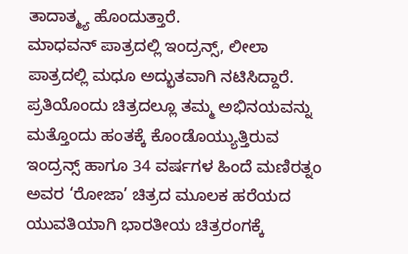ತಾದಾತ್ಮ್ಯ ಹೊಂದುತ್ತಾರೆ.
ಮಾಧವನ್ ಪಾತ್ರದಲ್ಲಿ ಇಂದ್ರನ್ಸ್, ಲೀಲಾ ಪಾತ್ರದಲ್ಲಿ ಮಧೂ ಅದ್ಭುತವಾಗಿ ನಟಿಸಿದ್ದಾರೆ. ಪ್ರತಿಯೊಂದು ಚಿತ್ರದಲ್ಲೂ ತಮ್ಮ ಅಭಿನಯವನ್ನು ಮತ್ತೊಂದು ಹಂತಕ್ಕೆ ಕೊಂಡೊಯ್ಯುತ್ತಿರುವ ಇಂದ್ರನ್ಸ್ ಹಾಗೂ 34 ವರ್ಷಗಳ ಹಿಂದೆ ಮಣಿರತ್ನಂ ಅವರ ‘ರೋಜಾ’ ಚಿತ್ರದ ಮೂಲಕ ಹರೆಯದ ಯುವತಿಯಾಗಿ ಭಾರತೀಯ ಚಿತ್ರರಂಗಕ್ಕೆ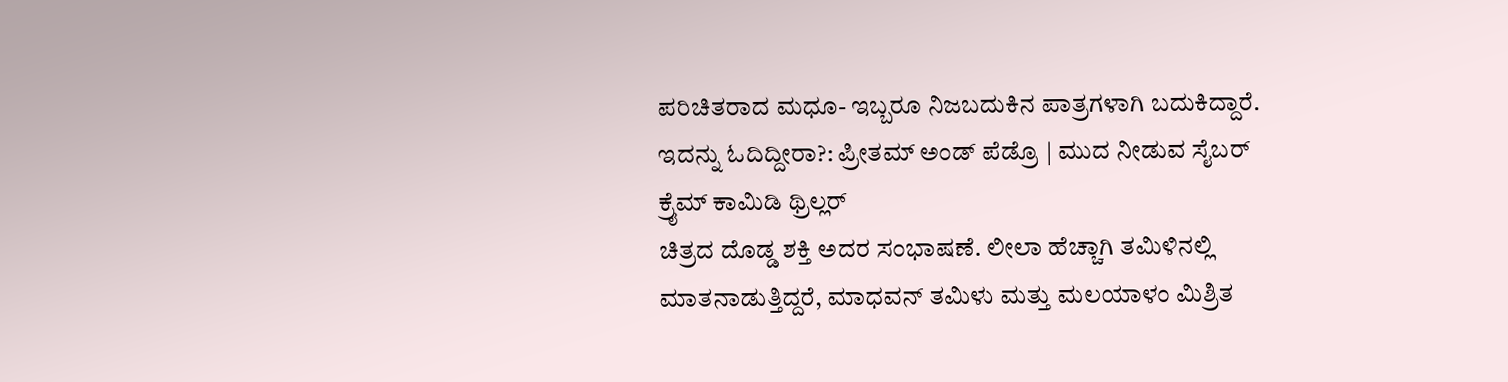ಪರಿಚಿತರಾದ ಮಧೂ- ಇಬ್ಬರೂ ನಿಜಬದುಕಿನ ಪಾತ್ರಗಳಾಗಿ ಬದುಕಿದ್ದಾರೆ.
ಇದನ್ನು ಓದಿದ್ದೀರಾ?: ಪ್ರೀತಮ್ ಅಂಡ್ ಪೆಡ್ರೊ | ಮುದ ನೀಡುವ ಸೈಬರ್ ಕ್ರೈಮ್ ಕಾಮಿಡಿ ಥ್ರಿಲ್ಲರ್
ಚಿತ್ರದ ದೊಡ್ಡ ಶಕ್ತಿ ಅದರ ಸಂಭಾಷಣೆ. ಲೀಲಾ ಹೆಚ್ಚಾಗಿ ತಮಿಳಿನಲ್ಲಿ ಮಾತನಾಡುತ್ತಿದ್ದರೆ, ಮಾಧವನ್ ತಮಿಳು ಮತ್ತು ಮಲಯಾಳಂ ಮಿಶ್ರಿತ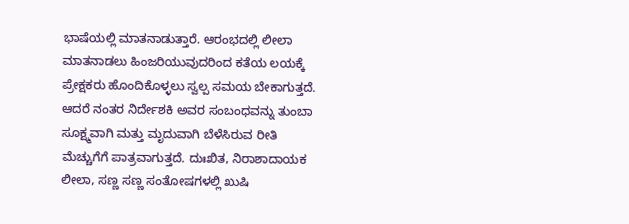ಭಾಷೆಯಲ್ಲಿ ಮಾತನಾಡುತ್ತಾರೆ. ಆರಂಭದಲ್ಲಿ ಲೀಲಾ ಮಾತನಾಡಲು ಹಿಂಜರಿಯುವುದರಿಂದ ಕತೆಯ ಲಯಕ್ಕೆ ಪ್ರೇಕ್ಷಕರು ಹೊಂದಿಕೊಳ್ಳಲು ಸ್ವಲ್ಪ ಸಮಯ ಬೇಕಾಗುತ್ತದೆ. ಆದರೆ ನಂತರ ನಿರ್ದೇಶಕಿ ಅವರ ಸಂಬಂಧವನ್ನು ತುಂಬಾ ಸೂಕ್ಷ್ಮವಾಗಿ ಮತ್ತು ಮೃದುವಾಗಿ ಬೆಳೆಸಿರುವ ರೀತಿ ಮೆಚ್ಚುಗೆಗೆ ಪಾತ್ರವಾಗುತ್ತದೆ. ದುಃಖಿತ, ನಿರಾಶಾದಾಯಕ ಲೀಲಾ, ಸಣ್ಣ ಸಣ್ಣ ಸಂತೋಷಗಳಲ್ಲಿ ಖುಷಿ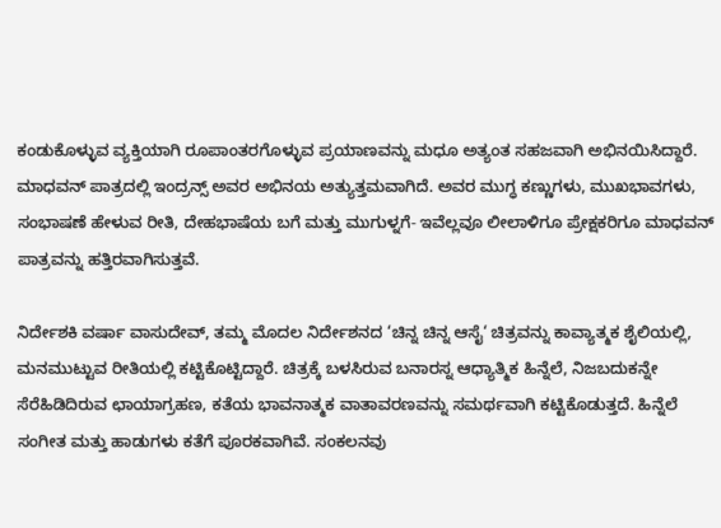ಕಂಡುಕೊಳ್ಳುವ ವ್ಯಕ್ತಿಯಾಗಿ ರೂಪಾಂತರಗೊಳ್ಳುವ ಪ್ರಯಾಣವನ್ನು ಮಧೂ ಅತ್ಯಂತ ಸಹಜವಾಗಿ ಅಭಿನಯಿಸಿದ್ದಾರೆ. ಮಾಧವನ್ ಪಾತ್ರದಲ್ಲಿ ಇಂದ್ರನ್ಸ್ ಅವರ ಅಭಿನಯ ಅತ್ಯುತ್ತಮವಾಗಿದೆ. ಅವರ ಮುಗ್ಧ ಕಣ್ಣುಗಳು, ಮುಖಭಾವಗಳು, ಸಂಭಾಷಣೆ ಹೇಳುವ ರೀತಿ, ದೇಹಭಾಷೆಯ ಬಗೆ ಮತ್ತು ಮುಗುಳ್ನಗೆ- ಇವೆಲ್ಲವೂ ಲೀಲಾಳಿಗೂ ಪ್ರೇಕ್ಷಕರಿಗೂ ಮಾಧವನ್ ಪಾತ್ರವನ್ನು ಹತ್ತಿರವಾಗಿಸುತ್ತವೆ.

ನಿರ್ದೇಶಕಿ ವರ್ಷಾ ವಾಸುದೇವ್, ತಮ್ಮ ಮೊದಲ ನಿರ್ದೇಶನದ ‘ಚಿನ್ನ ಚಿನ್ನ ಆಸೈ‘ ಚಿತ್ರವನ್ನು ಕಾವ್ಯಾತ್ಮಕ ಶೈಲಿಯಲ್ಲಿ, ಮನಮುಟ್ಟುವ ರೀತಿಯಲ್ಲಿ ಕಟ್ಟಿಕೊಟ್ಟಿದ್ದಾರೆ. ಚಿತ್ರಕ್ಕೆ ಬಳಸಿರುವ ಬನಾರಸ್ನ ಆಧ್ಯಾತ್ಮಿಕ ಹಿನ್ನೆಲೆ, ನಿಜಬದುಕನ್ನೇ ಸೆರೆಹಿಡಿದಿರುವ ಛಾಯಾಗ್ರಹಣ, ಕತೆಯ ಭಾವನಾತ್ಮಕ ವಾತಾವರಣವನ್ನು ಸಮರ್ಥವಾಗಿ ಕಟ್ಟಿಕೊಡುತ್ತದೆ. ಹಿನ್ನೆಲೆ ಸಂಗೀತ ಮತ್ತು ಹಾಡುಗಳು ಕತೆಗೆ ಪೂರಕವಾಗಿವೆ. ಸಂಕಲನವು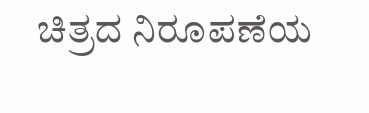ಚಿತ್ರದ ನಿರೂಪಣೆಯ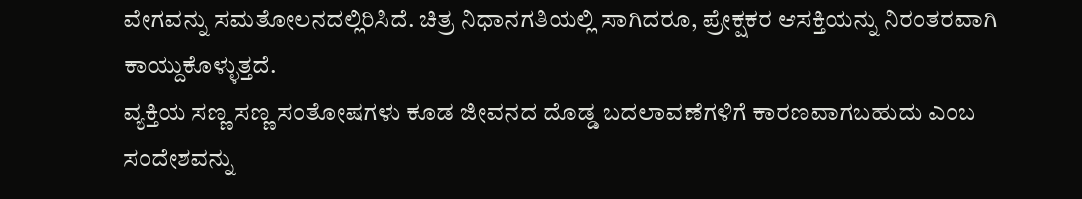ವೇಗವನ್ನು ಸಮತೋಲನದಲ್ಲಿರಿಸಿದೆ. ಚಿತ್ರ ನಿಧಾನಗತಿಯಲ್ಲಿ ಸಾಗಿದರೂ, ಪ್ರೇಕ್ಷಕರ ಆಸಕ್ತಿಯನ್ನು ನಿರಂತರವಾಗಿ ಕಾಯ್ದುಕೊಳ್ಳುತ್ತದೆ.
ವ್ಯಕ್ತಿಯ ಸಣ್ಣ ಸಣ್ಣ ಸಂತೋಷಗಳು ಕೂಡ ಜೀವನದ ದೊಡ್ಡ ಬದಲಾವಣೆಗಳಿಗೆ ಕಾರಣವಾಗಬಹುದು ಎಂಬ ಸಂದೇಶವನ್ನು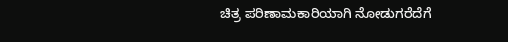ಚಿತ್ರ ಪರಿಣಾಮಕಾರಿಯಾಗಿ ನೋಡುಗರೆದೆಗೆ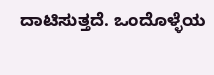ದಾಟಿಸುತ್ತದೆ. ಒಂದೊಳ್ಳೆಯ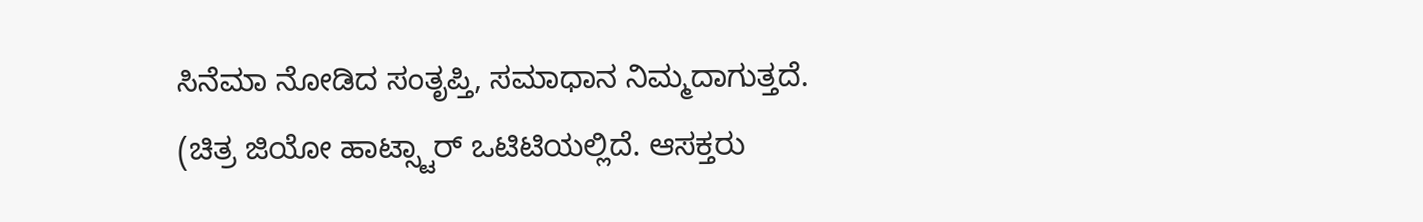ಸಿನೆಮಾ ನೋಡಿದ ಸಂತೃಪ್ತಿ, ಸಮಾಧಾನ ನಿಮ್ಮದಾಗುತ್ತದೆ.
(ಚಿತ್ರ ಜಿಯೋ ಹಾಟ್ಸ್ಟಾರ್ ಒಟಿಟಿಯಲ್ಲಿದೆ. ಆಸಕ್ತರು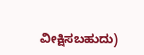ವೀಕ್ಷಿಸಬಹುದು)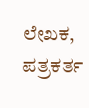ಲೇಖಕ, ಪತ್ರಕರ್ತ